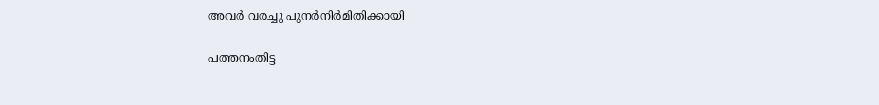അവർ വരച്ചു പുനർനിർമിതിക്കായി

പത്തനംതിട്ട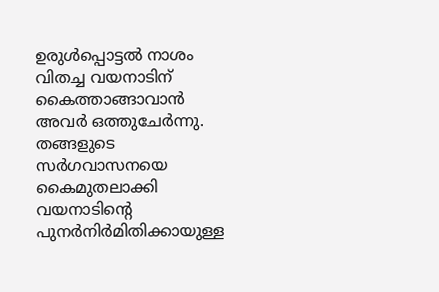ഉരുൾപ്പൊട്ടൽ നാശം വിതച്ച വയനാടിന് കൈത്താങ്ങാവാൻ അവർ ഒത്തുചേർന്നു. തങ്ങളുടെ സർഗവാസനയെ കൈമുതലാക്കി വയനാടിന്റെ പുനർനിർമിതിക്കായുള്ള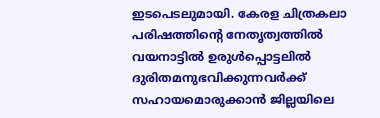ഇടപെടലുമായി. കേരള ചിത്രകലാ പരിഷത്തിന്റെ നേതൃത്വത്തിൽ വയനാട്ടിൽ ഉരുൾപ്പൊട്ടലിൽ ദുരിതമനുഭവിക്കുന്നവർക്ക് സഹായമൊരുക്കാൻ ജില്ലയിലെ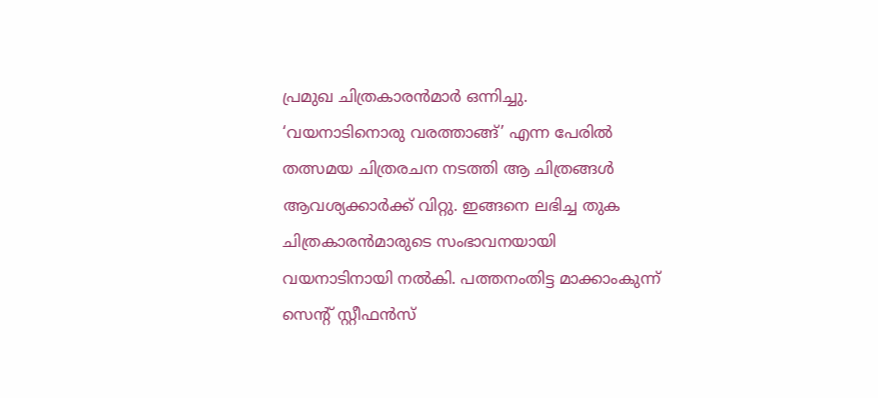പ്രമുഖ ചിത്രകാരൻമാർ ഒന്നിച്ചു.
‘വയനാടിനൊരു വരത്താങ്ങ്’ എന്ന പേരിൽ തത്സമയ ചിത്രരചന നടത്തി ആ ചിത്രങ്ങൾ ആവശ്യക്കാർക്ക് വിറ്റു. ഇങ്ങനെ ലഭിച്ച തുക ചിത്രകാരൻമാരുടെ സംഭാവനയായി വയനാടിനായി നൽകി. പത്തനംതിട്ട മാക്കാംകുന്ന് സെന്റ് സ്റ്റീഫൻസ്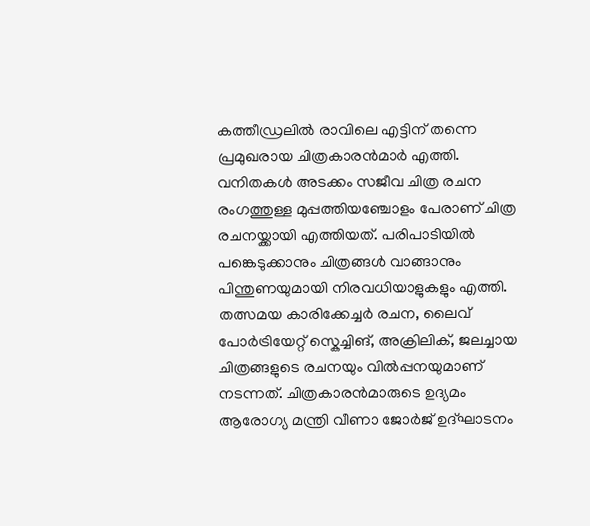കത്തീഡ്രലിൽ രാവിലെ എട്ടിന് തന്നെ പ്രമുഖരായ ചിത്രകാരൻമാർ എത്തി. വനിതകൾ അടക്കം സജീവ ചിത്ര രചന രംഗത്തുള്ള മുപ്പത്തിയഞ്ചോളം പേരാണ് ചിത്ര രചനയ്ക്കായി എത്തിയത്. പരിപാടിയിൽ പങ്കെടുക്കാനും ചിത്രങ്ങൾ വാങ്ങാനും പിന്തുണയുമായി നിരവധിയാളുകളും എത്തി.
തത്സമയ കാരിക്കേച്ചർ രചന, ലൈവ് പോർട്രിയേറ്റ് സ്കെച്ചിങ്, അക്രിലിക്, ജലച്ചായ ചിത്രങ്ങളുടെ രചനയും വിൽപ്പനയുമാണ് നടന്നത്. ചിത്രകാരൻമാരുടെ ഉദ്യമം ആരോഗ്യ മന്ത്രി വീണാ ജോർജ് ഉദ്ഘാടനം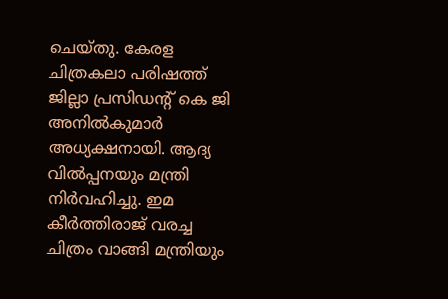ചെയ്തു. കേരള ചിത്രകലാ പരിഷത്ത് ജില്ലാ പ്രസിഡന്റ് കെ ജി അനിൽകുമാർ അധ്യക്ഷനായി. ആദ്യ വിൽപ്പനയും മന്ത്രി നിർവഹിച്ചു. ഇമ കീർത്തിരാജ് വരച്ച ചിത്രം വാങ്ങി മന്ത്രിയും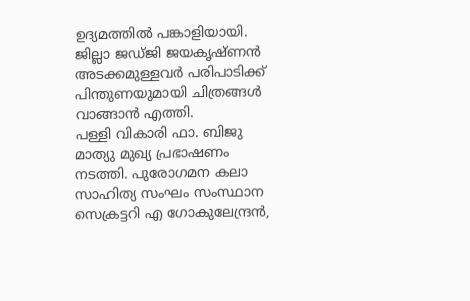ഉദ്യമത്തിൽ പങ്കാളിയായി. ജില്ലാ ജഡ്ജി ജയകൃഷ്ണൻ അടക്കമുള്ളവർ പരിപാടിക്ക് പിന്തുണയുമായി ചിത്രങ്ങൾ വാങ്ങാൻ എത്തി.
പള്ളി വികാരി ഫാ. ബിജു മാത്യു മുഖ്യ പ്രഭാഷണം നടത്തി. പുരോഗമന കലാ സാഹിത്യ സംഘം സംസ്ഥാന സെക്രട്ടറി എ ഗോകുലേന്ദ്രൻ,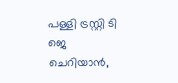പള്ളി ട്രസ്റ്റി ടി ജെ ചെറിയാൻ,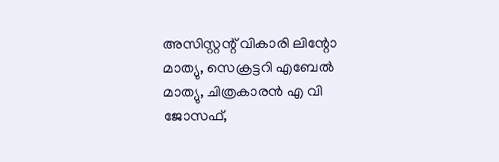അസിസ്റ്റന്റ് വികാരി ലിന്റോ മാത്യു, സെക്രട്ടറി എബേൽ മാത്യു, ചിത്രകാരൻ എ വി ജോസഫ്,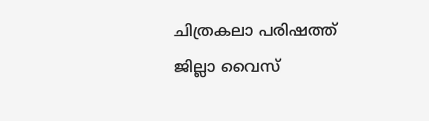ചിത്രകലാ പരിഷത്ത് ജില്ലാ വൈസ്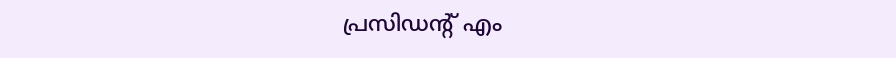പ്രസിഡന്റ് എം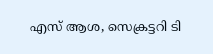എസ് ആശ, സെക്രട്ടറി ടി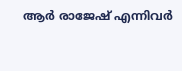ആർ രാജേഷ് എന്നിവർ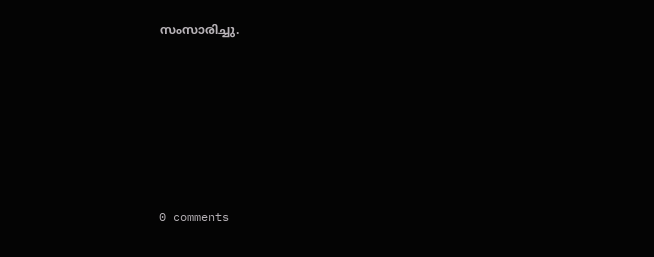സംസാരിച്ചു.










0 comments